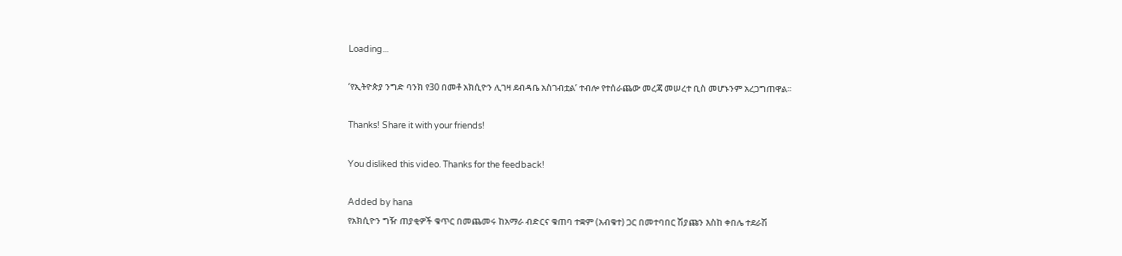Loading...

‘የኢትዮጵያ ንግድ ባንክ የ30 በመቶ አክሲዮን ሊገዛ ደብዳቤ አስገብቷል’ ተብሎ የተሰራጨው መረጃ መሠረተ ቢስ መሆኑንም አረጋግጠዋል፡፡

Thanks! Share it with your friends!

You disliked this video. Thanks for the feedback!

Added by hana
የአክሲዮን ግዥ ጠያቂዎች ቁጥር በመጨመሩ ከአማራ ብድርና ቁጠባ ተቋም (አብቁተ) ጋር በመተባበር ሽያጩን እስከ ቀበሌ ተደራሽ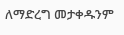ለማድረግ መታቀዱንም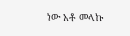ነው አቶ መላኩ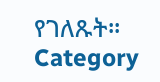የገለጹት፡፡
Category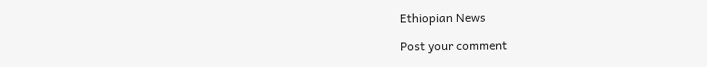Ethiopian News

Post your comment